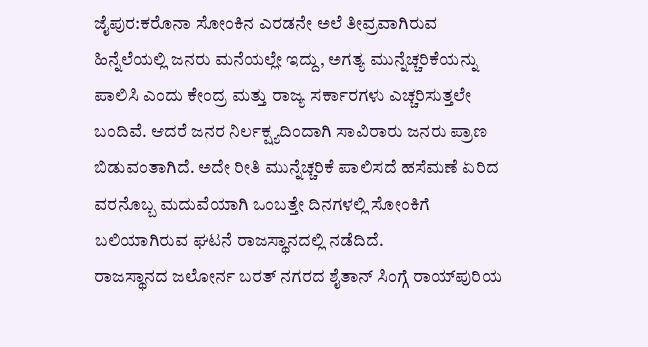ಜೈಪುರ:ಕರೊನಾ ಸೋಂಕಿನ ಎರಡನೇ ಅಲೆ ತೀವ್ರವಾಗಿರುವ ಹಿನ್ನೆಲೆಯಲ್ಲಿ ಜನರು ಮನೆಯಲ್ಲೇ ಇದ್ದು, ಅಗತ್ಯ ಮುನ್ನೆಚ್ಚರಿಕೆಯನ್ನು ಪಾಲಿಸಿ ಎಂದು ಕೇಂದ್ರ ಮತ್ತು ರಾಜ್ಯ ಸರ್ಕಾರಗಳು ಎಚ್ಚರಿಸುತ್ತಲೇ ಬಂದಿವೆ. ಆದರೆ ಜನರ ನಿರ್ಲಕ್ಷ್ಯದಿಂದಾಗಿ ಸಾವಿರಾರು ಜನರು ಪ್ರಾಣ ಬಿಡುವಂತಾಗಿದೆ. ಅದೇ ರೀತಿ ಮುನ್ನೆಚ್ಚರಿಕೆ ಪಾಲಿಸದೆ ಹಸೆಮಣೆ ಏರಿದ ವರನೊಬ್ಬ ಮದುವೆಯಾಗಿ ಒಂಬತ್ತೇ ದಿನಗಳಲ್ಲಿ ಸೋಂಕಿಗೆ ಬಲಿಯಾಗಿರುವ ಘಟನೆ ರಾಜಸ್ಥಾನದಲ್ಲಿ ನಡೆದಿದೆ.
ರಾಜಸ್ಥಾನದ ಜಲೋರ್ನ ಬರತ್ ನಗರದ ಶೈತಾನ್ ಸಿಂಗ್ಗೆ ರಾಯ್‌ಪುರಿಯ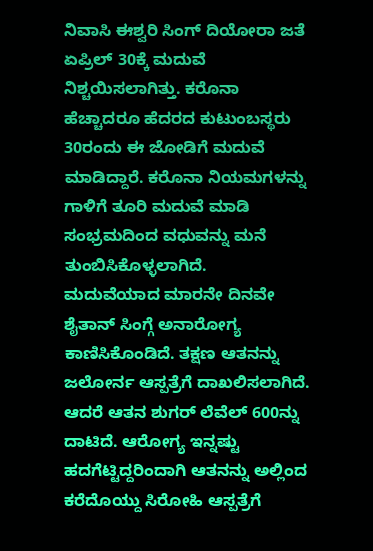ನಿವಾಸಿ ಈಶ್ವರಿ ಸಿಂಗ್ ದಿಯೋರಾ ಜತೆ ಏಪ್ರಿಲ್ 30ಕ್ಕೆ ಮದುವೆ ನಿಶ್ಚಯಿಸಲಾಗಿತ್ತು. ಕರೊನಾ ಹೆಚ್ಚಾದರೂ ಹೆದರದ ಕುಟುಂಬಸ್ಥರು 30ರಂದು ಈ ಜೋಡಿಗೆ ಮದುವೆ ಮಾಡಿದ್ದಾರೆ. ಕರೊನಾ ನಿಯಮಗಳನ್ನು ಗಾಳಿಗೆ ತೂರಿ ಮದುವೆ ಮಾಡಿ ಸಂಭ್ರಮದಿಂದ ವಧುವನ್ನು ಮನೆ ತುಂಬಿಸಿಕೊಳ್ಳಲಾಗಿದೆ.
ಮದುವೆಯಾದ ಮಾರನೇ ದಿನವೇ ಶೈತಾನ್ ಸಿಂಗ್ಗೆ ಅನಾರೋಗ್ಯ ಕಾಣಿಸಿಕೊಂಡಿದೆ. ತಕ್ಷಣ ಆತನನ್ನು ಜಲೋರ್ನ ಆಸ್ಪತ್ರೆಗೆ ದಾಖಲಿಸಲಾಗಿದೆ. ಆದರೆ ಆತನ ಶುಗರ್ ಲೆವೆಲ್ 600ನ್ನು ದಾಟಿದೆ. ಆರೋಗ್ಯ ಇನ್ನಷ್ಟು ಹದಗೆಟ್ಟಿದ್ದರಿಂದಾಗಿ ಆತನನ್ನು ಅಲ್ಲಿಂದ ಕರೆದೊಯ್ದು ಸಿರೋಹಿ ಆಸ್ಪತ್ರೆಗೆ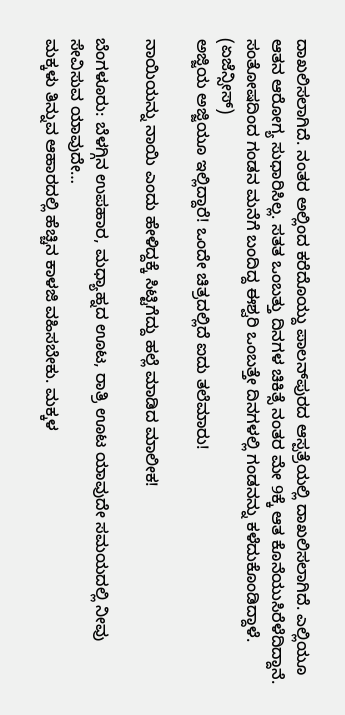ದಾಖಲಿಸಲಾಗಿದೆ. ನಂತರ ಅಲ್ಲಿಂದ ಕರೆದೊಯ್ದು ಪಾಲನ್‌ಪುರದ ಆಸ್ಪತ್ರೆಯಲ್ಲಿ ದಾಖಲಿಸಲಾಗಿದೆ. ಎಲ್ಲಿಯೂ ಆತನ ಆರೋಗ್ಯ ಸುಧಾರಿಸಿಲ್ಲ. ಸತತ ಒಂಬತ್ತು ದಿನಗಳ ಚಿಕಿತ್ಸೆ ನಂತರ ಮೇ 9ಕ್ಕೆ ಆತ ಕೊನೆಯುಸಿರೆಳೆದಿದ್ದಾನೆ. ಸಂತೋಷದಿಂದ ಗಂಡನ ಮನೆಗೆ ಬಂದಿದ್ದ ಈಶ್ವರಿ ಒಂಬತ್ತೇ ದಿನಗಳಲ್ಲಿ ಗಂಡನನ್ನು ಕಳೆದುಕೊಂಡಿದ್ದಾಳೆ. (ಏಜೆನ್ಸೀಸ್)
ಅಜ್ಜಿಯ ಅಜ್ಜಿಯೂ ಇಲ್ಲಿದ್ದಾರೆ! ಒಂದೇ ಚಿತ್ರದಲ್ಲಿದೆ ಐದು ತಲೆಮಾರು!

ನಾಯಿಯನ್ನು ನಾಯಿ ಎಂದು ಹೇಳಿದ್ದಕ್ಕೆ ಸಿಟ್ಟಿಗೆದ್ದು ಹಲ್ಲೆ ಮಾಡಿದ ಮಾಲೀಕ!

ಬೆಂಗಳೂರು: ಬೆಳಗ್ಗಿನ ಉಪಹಾರ, ಮಧ್ಯಾಹ್ನದ ಊಟ, ರಾತ್ರಿ ಊಟ ಯಾವುದೇ ಸಮಯದಲ್ಲಿ ನೀವು ಸೇವಿಸುವ ಯಾವುದೇ…
ಮಕ್ಕಳು ತಿನ್ನುವ ಆಹಾರದಲ್ಲಿ ಹೆಚ್ಚಿನ ಕಾಳಜಿ ವಹಿಸಬೇಕು. ಮಕ್ಕಳ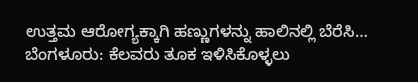ಉತ್ತಮ ಆರೋಗ್ಯಕ್ಕಾಗಿ ಹಣ್ಣುಗಳನ್ನು ಹಾಲಿನಲ್ಲಿ ಬೆರೆಸಿ…
ಬೆಂಗಳೂರು: ಕೆಲವರು ತೂಕ ಇಳಿಸಿಕೊಳ್ಳಲು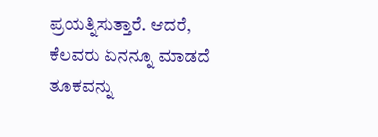ಪ್ರಯತ್ನಿಸುತ್ತಾರೆ. ಆದರೆ, ಕೆಲವರು ಏನನ್ನೂ ಮಾಡದೆ ತೂಕವನ್ನು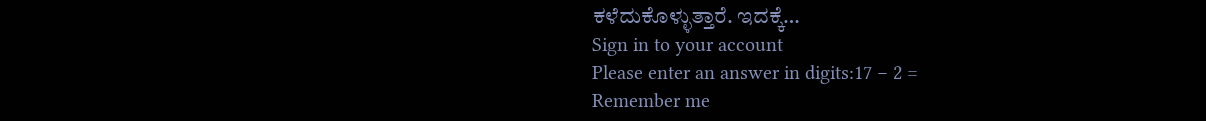ಕಳೆದುಕೊಳ್ಳುತ್ತಾರೆ. ಇದಕ್ಕೆ…
Sign in to your account
Please enter an answer in digits:17 − 2 =
Remember me